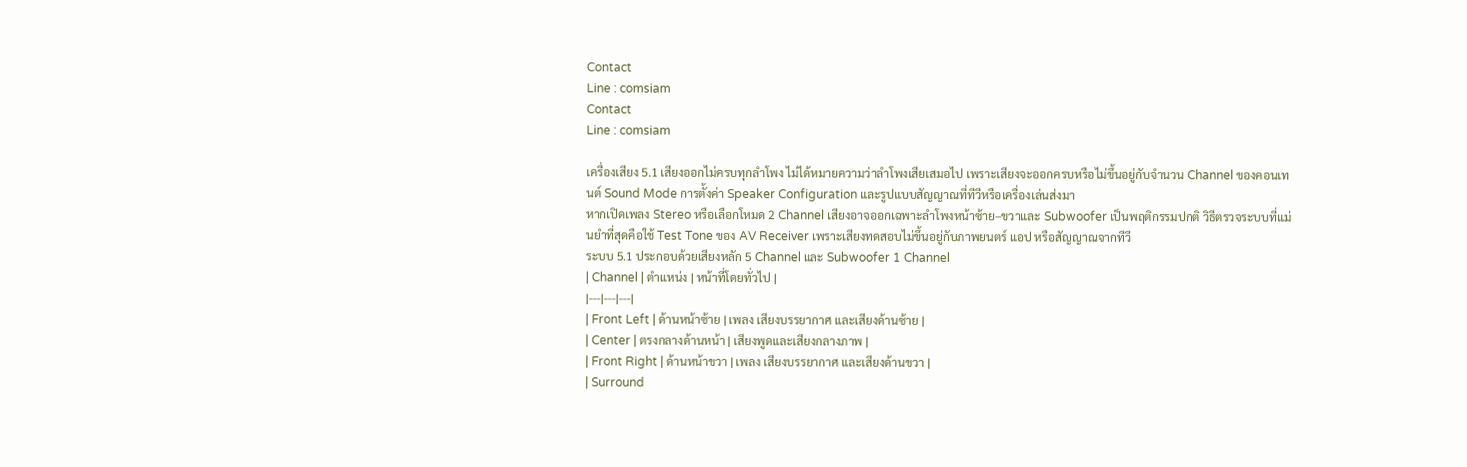Contact
Line : comsiam
Contact
Line : comsiam

เครื่องเสียง 5.1 เสียงออกไม่ครบทุกลำโพง ไม่ได้หมายความว่าลำโพงเสียเสมอไป เพราะเสียงจะออกครบหรือไม่ขึ้นอยู่กับจำนวน Channel ของคอนเทนต์ Sound Mode การตั้งค่า Speaker Configuration และรูปแบบสัญญาณที่ทีวีหรือเครื่องเล่นส่งมา
หากเปิดเพลง Stereo หรือเลือกโหมด 2 Channel เสียงอาจออกเฉพาะลำโพงหน้าซ้าย–ขวาและ Subwoofer เป็นพฤติกรรมปกติ วิธีตรวจระบบที่แม่นยำที่สุดคือใช้ Test Tone ของ AV Receiver เพราะเสียงทดสอบไม่ขึ้นอยู่กับภาพยนตร์ แอป หรือสัญญาณจากทีวี
ระบบ 5.1 ประกอบด้วยเสียงหลัก 5 Channel และ Subwoofer 1 Channel
| Channel | ตำแหน่ง | หน้าที่โดยทั่วไป |
|---|---|---|
| Front Left | ด้านหน้าซ้าย | เพลง เสียงบรรยากาศ และเสียงด้านซ้าย |
| Center | ตรงกลางด้านหน้า | เสียงพูดและเสียงกลางภาพ |
| Front Right | ด้านหน้าขวา | เพลง เสียงบรรยากาศ และเสียงด้านขวา |
| Surround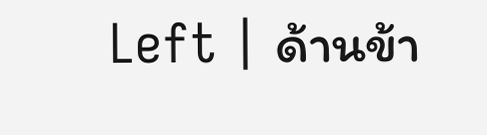Left | ด้านข้า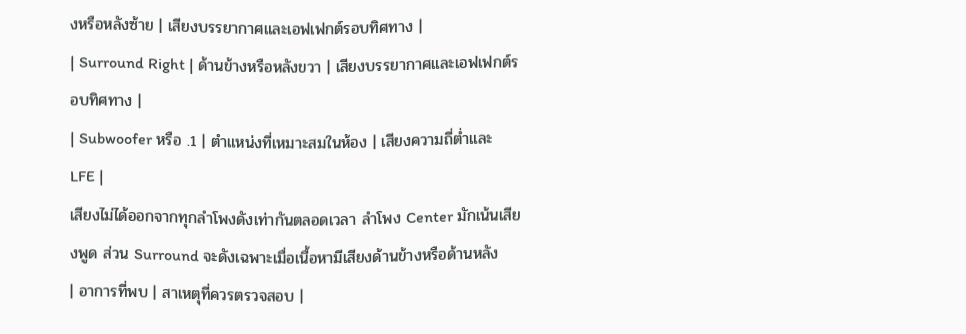งหรือหลังซ้าย | เสียงบรรยากาศและเอฟเฟกต์รอบทิศทาง |
| Surround Right | ด้านข้างหรือหลังขวา | เสียงบรรยากาศและเอฟเฟกต์รอบทิศทาง |
| Subwoofer หรือ .1 | ตำแหน่งที่เหมาะสมในห้อง | เสียงความถี่ต่ำและ LFE |
เสียงไม่ได้ออกจากทุกลำโพงดังเท่ากันตลอดเวลา ลำโพง Center มักเน้นเสียงพูด ส่วน Surround จะดังเฉพาะเมื่อเนื้อหามีเสียงด้านข้างหรือด้านหลัง
| อาการที่พบ | สาเหตุที่ควรตรวจสอบ |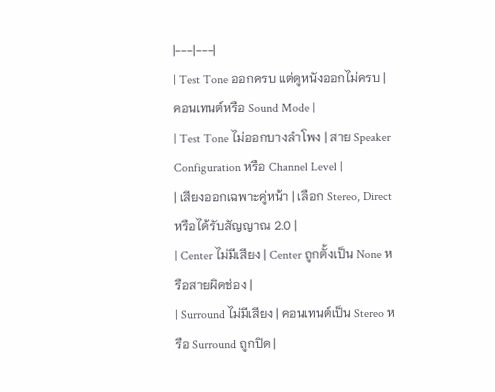|---|---|
| Test Tone ออกครบ แต่ดูหนังออกไม่ครบ | คอนเทนต์หรือ Sound Mode |
| Test Tone ไม่ออกบางลำโพง | สาย Speaker Configuration หรือ Channel Level |
| เสียงออกเฉพาะคู่หน้า | เลือก Stereo, Direct หรือได้รับสัญญาณ 2.0 |
| Center ไม่มีเสียง | Center ถูกตั้งเป็น None หรือสายผิดช่อง |
| Surround ไม่มีเสียง | คอนเทนต์เป็น Stereo หรือ Surround ถูกปิด |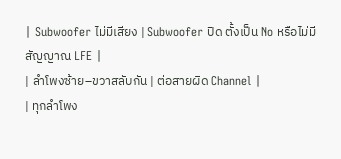| Subwoofer ไม่มีเสียง | Subwoofer ปิด ตั้งเป็น No หรือไม่มีสัญญาณ LFE |
| ลำโพงซ้าย–ขวาสลับกัน | ต่อสายผิด Channel |
| ทุกลำโพง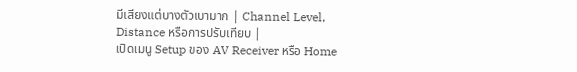มีเสียงแต่บางตัวเบามาก | Channel Level, Distance หรือการปรับเทียบ |
เปิดเมนู Setup ของ AV Receiver หรือ Home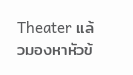Theater แล้วมองหาหัวข้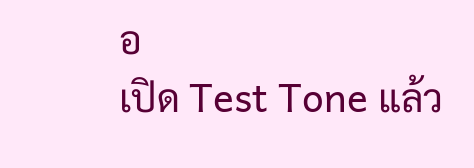อ
เปิด Test Tone แล้ว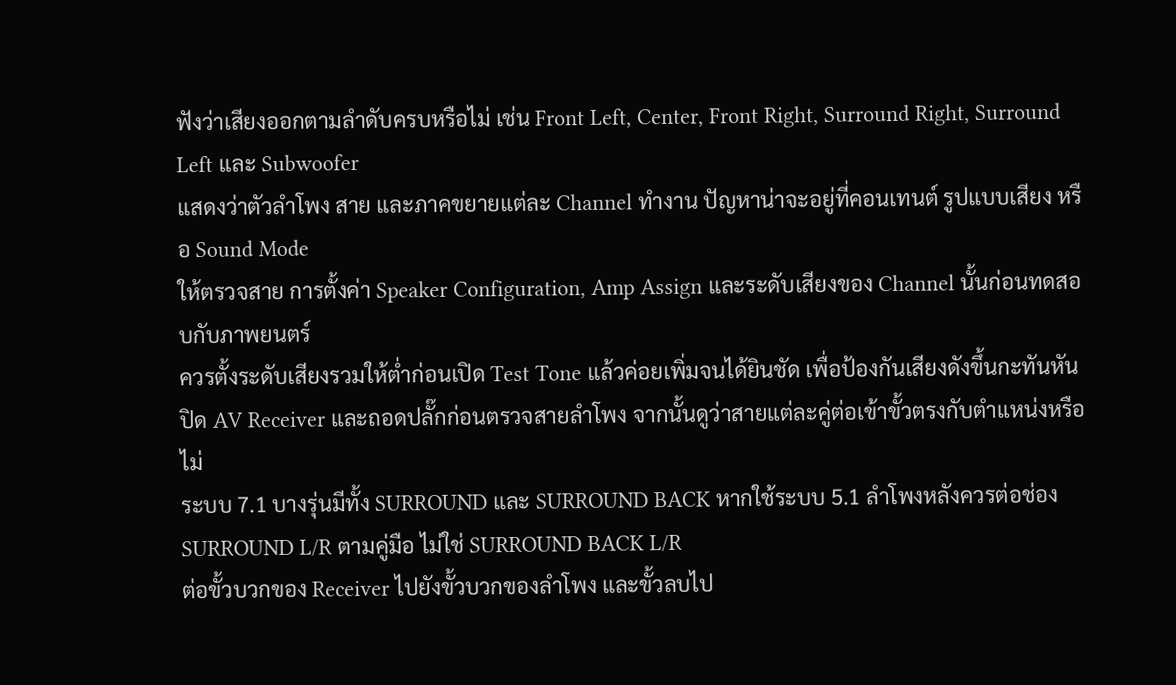ฟังว่าเสียงออกตามลำดับครบหรือไม่ เช่น Front Left, Center, Front Right, Surround Right, Surround Left และ Subwoofer
แสดงว่าตัวลำโพง สาย และภาคขยายแต่ละ Channel ทำงาน ปัญหาน่าจะอยู่ที่คอนเทนต์ รูปแบบเสียง หรือ Sound Mode
ให้ตรวจสาย การตั้งค่า Speaker Configuration, Amp Assign และระดับเสียงของ Channel นั้นก่อนทดสอบกับภาพยนตร์
ควรตั้งระดับเสียงรวมให้ต่ำก่อนเปิด Test Tone แล้วค่อยเพิ่มจนได้ยินชัด เพื่อป้องกันเสียงดังขึ้นกะทันหัน
ปิด AV Receiver และถอดปลั๊กก่อนตรวจสายลำโพง จากนั้นดูว่าสายแต่ละคู่ต่อเข้าขั้วตรงกับตำแหน่งหรือไม่
ระบบ 7.1 บางรุ่นมีทั้ง SURROUND และ SURROUND BACK หากใช้ระบบ 5.1 ลำโพงหลังควรต่อช่อง SURROUND L/R ตามคู่มือ ไม่ใช่ SURROUND BACK L/R
ต่อขั้วบวกของ Receiver ไปยังขั้วบวกของลำโพง และขั้วลบไป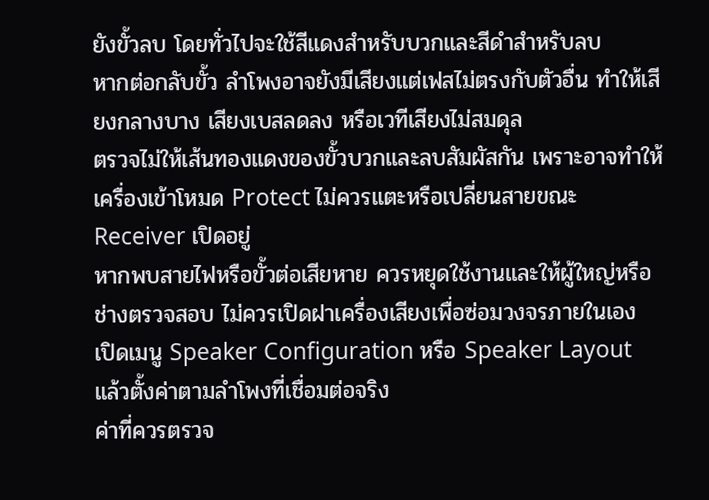ยังขั้วลบ โดยทั่วไปจะใช้สีแดงสำหรับบวกและสีดำสำหรับลบ
หากต่อกลับขั้ว ลำโพงอาจยังมีเสียงแต่เฟสไม่ตรงกับตัวอื่น ทำให้เสียงกลางบาง เสียงเบสลดลง หรือเวทีเสียงไม่สมดุล
ตรวจไม่ให้เส้นทองแดงของขั้วบวกและลบสัมผัสกัน เพราะอาจทำให้เครื่องเข้าโหมด Protect ไม่ควรแตะหรือเปลี่ยนสายขณะ Receiver เปิดอยู่
หากพบสายไฟหรือขั้วต่อเสียหาย ควรหยุดใช้งานและให้ผู้ใหญ่หรือช่างตรวจสอบ ไม่ควรเปิดฝาเครื่องเสียงเพื่อซ่อมวงจรภายในเอง
เปิดเมนู Speaker Configuration หรือ Speaker Layout แล้วตั้งค่าตามลำโพงที่เชื่อมต่อจริง
ค่าที่ควรตรวจ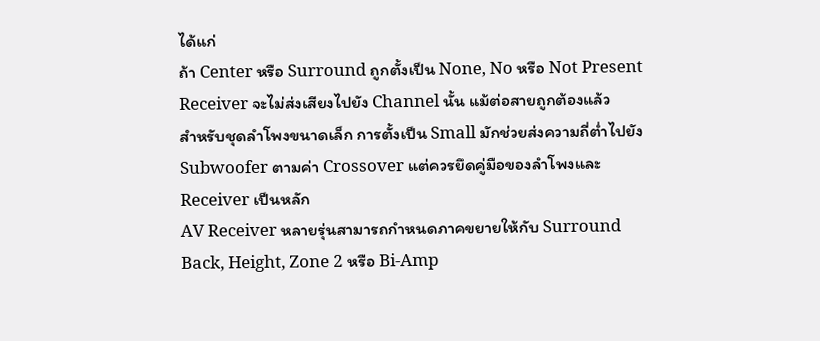ได้แก่
ถ้า Center หรือ Surround ถูกตั้งเป็น None, No หรือ Not Present Receiver จะไม่ส่งเสียงไปยัง Channel นั้น แม้ต่อสายถูกต้องแล้ว
สำหรับชุดลำโพงขนาดเล็ก การตั้งเป็น Small มักช่วยส่งความถี่ต่ำไปยัง Subwoofer ตามค่า Crossover แต่ควรยึดคู่มือของลำโพงและ Receiver เป็นหลัก
AV Receiver หลายรุ่นสามารถกำหนดภาคขยายให้กับ Surround Back, Height, Zone 2 หรือ Bi-Amp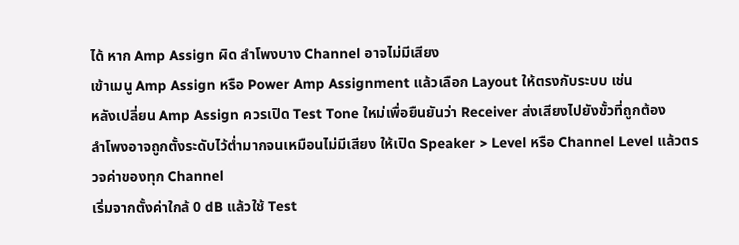ได้ หาก Amp Assign ผิด ลำโพงบาง Channel อาจไม่มีเสียง
เข้าเมนู Amp Assign หรือ Power Amp Assignment แล้วเลือก Layout ให้ตรงกับระบบ เช่น
หลังเปลี่ยน Amp Assign ควรเปิด Test Tone ใหม่เพื่อยืนยันว่า Receiver ส่งเสียงไปยังขั้วที่ถูกต้อง
ลำโพงอาจถูกตั้งระดับไว้ต่ำมากจนเหมือนไม่มีเสียง ให้เปิด Speaker > Level หรือ Channel Level แล้วตรวจค่าของทุก Channel
เริ่มจากตั้งค่าใกล้ 0 dB แล้วใช้ Test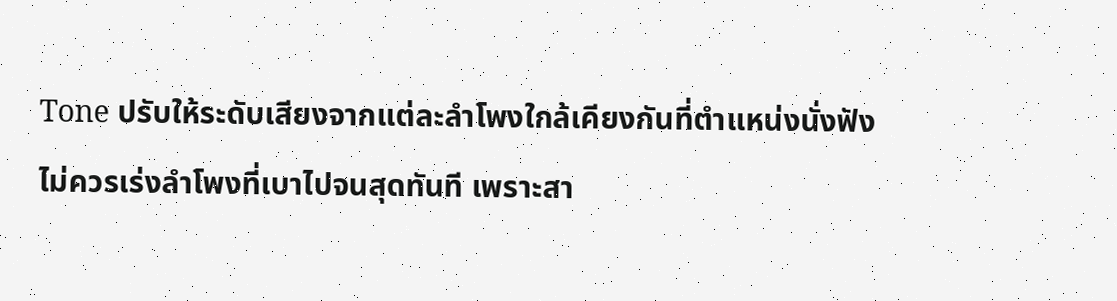Tone ปรับให้ระดับเสียงจากแต่ละลำโพงใกล้เคียงกันที่ตำแหน่งนั่งฟัง
ไม่ควรเร่งลำโพงที่เบาไปจนสุดทันที เพราะสา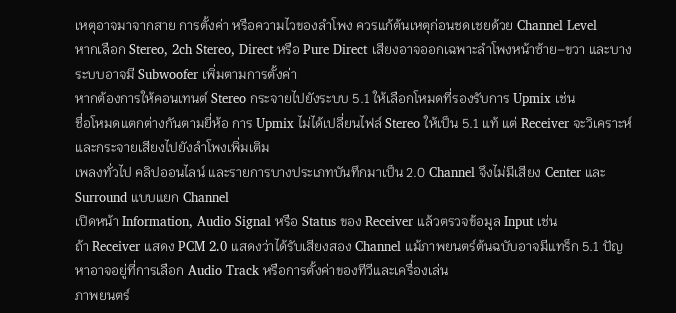เหตุอาจมาจากสาย การตั้งค่า หรือความไวของลำโพง ควรแก้ต้นเหตุก่อนชดเชยด้วย Channel Level
หากเลือก Stereo, 2ch Stereo, Direct หรือ Pure Direct เสียงอาจออกเฉพาะลำโพงหน้าซ้าย–ขวา และบางระบบอาจมี Subwoofer เพิ่มตามการตั้งค่า
หากต้องการให้คอนเทนต์ Stereo กระจายไปยังระบบ 5.1 ให้เลือกโหมดที่รองรับการ Upmix เช่น
ชื่อโหมดแตกต่างกันตามยี่ห้อ การ Upmix ไม่ได้เปลี่ยนไฟล์ Stereo ให้เป็น 5.1 แท้ แต่ Receiver จะวิเคราะห์และกระจายเสียงไปยังลำโพงเพิ่มเติม
เพลงทั่วไป คลิปออนไลน์ และรายการบางประเภทบันทึกมาเป็น 2.0 Channel จึงไม่มีเสียง Center และ Surround แบบแยก Channel
เปิดหน้า Information, Audio Signal หรือ Status ของ Receiver แล้วตรวจข้อมูล Input เช่น
ถ้า Receiver แสดง PCM 2.0 แสดงว่าได้รับเสียงสอง Channel แม้ภาพยนตร์ต้นฉบับอาจมีแทร็ก 5.1 ปัญหาอาจอยู่ที่การเลือก Audio Track หรือการตั้งค่าของทีวีและเครื่องเล่น
ภาพยนตร์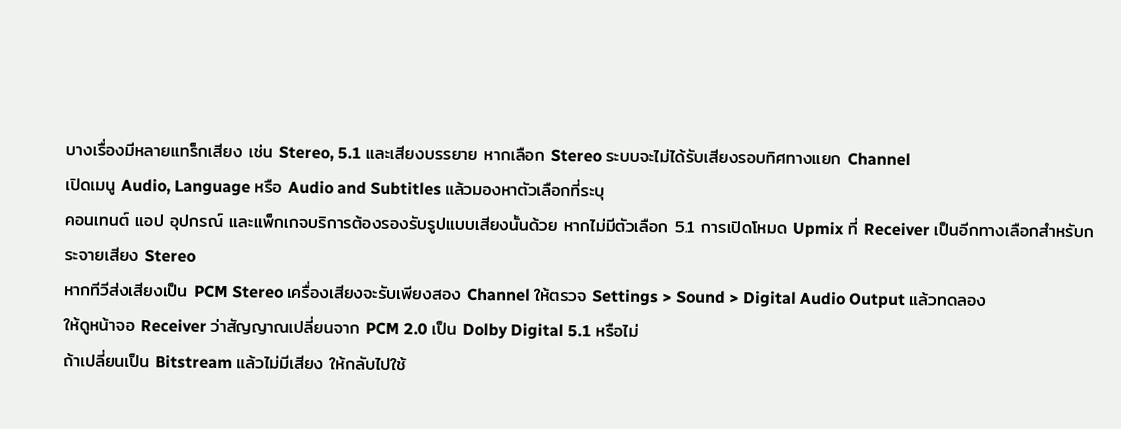บางเรื่องมีหลายแทร็กเสียง เช่น Stereo, 5.1 และเสียงบรรยาย หากเลือก Stereo ระบบจะไม่ได้รับเสียงรอบทิศทางแยก Channel
เปิดเมนู Audio, Language หรือ Audio and Subtitles แล้วมองหาตัวเลือกที่ระบุ
คอนเทนต์ แอป อุปกรณ์ และแพ็กเกจบริการต้องรองรับรูปแบบเสียงนั้นด้วย หากไม่มีตัวเลือก 5.1 การเปิดโหมด Upmix ที่ Receiver เป็นอีกทางเลือกสำหรับกระจายเสียง Stereo
หากทีวีส่งเสียงเป็น PCM Stereo เครื่องเสียงจะรับเพียงสอง Channel ให้ตรวจ Settings > Sound > Digital Audio Output แล้วทดลอง
ให้ดูหน้าจอ Receiver ว่าสัญญาณเปลี่ยนจาก PCM 2.0 เป็น Dolby Digital 5.1 หรือไม่
ถ้าเปลี่ยนเป็น Bitstream แล้วไม่มีเสียง ให้กลับไปใช้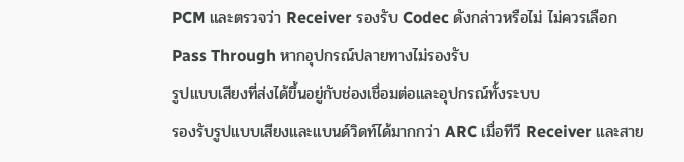PCM และตรวจว่า Receiver รองรับ Codec ดังกล่าวหรือไม่ ไม่ควรเลือก Pass Through หากอุปกรณ์ปลายทางไม่รองรับ
รูปแบบเสียงที่ส่งได้ขึ้นอยู่กับช่องเชื่อมต่อและอุปกรณ์ทั้งระบบ
รองรับรูปแบบเสียงและแบนด์วิดท์ได้มากกว่า ARC เมื่อทีวี Receiver และสาย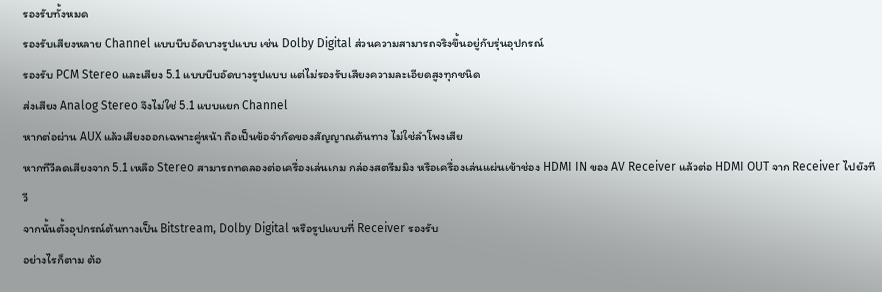รองรับทั้งหมด
รองรับเสียงหลาย Channel แบบบีบอัดบางรูปแบบ เช่น Dolby Digital ส่วนความสามารถจริงขึ้นอยู่กับรุ่นอุปกรณ์
รองรับ PCM Stereo และเสียง 5.1 แบบบีบอัดบางรูปแบบ แต่ไม่รองรับเสียงความละเอียดสูงทุกชนิด
ส่งเสียง Analog Stereo จึงไม่ใช่ 5.1 แบบแยก Channel
หากต่อผ่าน AUX แล้วเสียงออกเฉพาะคู่หน้า ถือเป็นข้อจำกัดของสัญญาณต้นทาง ไม่ใช่ลำโพงเสีย
หากทีวีลดเสียงจาก 5.1 เหลือ Stereo สามารถทดลองต่อเครื่องเล่นเกม กล่องสตรีมมิง หรือเครื่องเล่นแผ่นเข้าช่อง HDMI IN ของ AV Receiver แล้วต่อ HDMI OUT จาก Receiver ไปยังทีวี
จากนั้นตั้งอุปกรณ์ต้นทางเป็น Bitstream, Dolby Digital หรือรูปแบบที่ Receiver รองรับ
อย่างไรก็ตาม ต้อ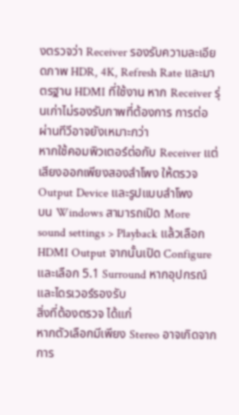งตรวจว่า Receiver รองรับความละเอียดภาพ HDR, 4K, Refresh Rate และมาตรฐาน HDMI ที่ใช้งาน หาก Receiver รุ่นเก่าไม่รองรับภาพที่ต้องการ การต่อผ่านทีวีอาจยังเหมาะกว่า
หากใช้คอมพิวเตอร์ต่อกับ Receiver แต่เสียงออกเพียงสองลำโพง ให้ตรวจ Output Device และรูปแบบลำโพง
บน Windows สามารถเปิด More sound settings > Playback แล้วเลือก HDMI Output จากนั้นเปิด Configure และเลือก 5.1 Surround หากอุปกรณ์และไดรเวอร์รองรับ
สิ่งที่ต้องตรวจ ได้แก่
หากตัวเลือกมีเพียง Stereo อาจเกิดจากการ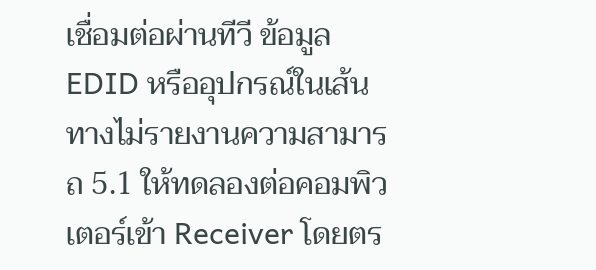เชื่อมต่อผ่านทีวี ข้อมูล EDID หรืออุปกรณ์ในเส้นทางไม่รายงานความสามารถ 5.1 ให้ทดลองต่อคอมพิวเตอร์เข้า Receiver โดยตร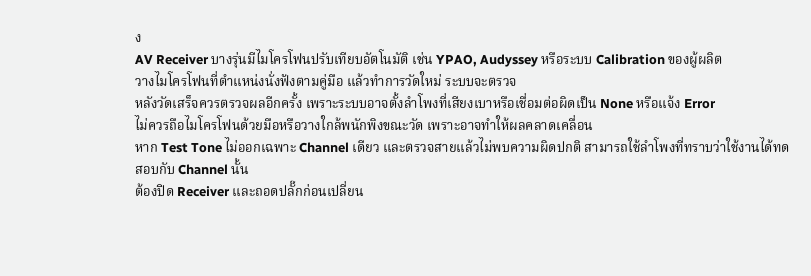ง
AV Receiver บางรุ่นมีไมโครโฟนปรับเทียบอัตโนมัติ เช่น YPAO, Audyssey หรือระบบ Calibration ของผู้ผลิต
วางไมโครโฟนที่ตำแหน่งนั่งฟังตามคู่มือ แล้วทำการวัดใหม่ ระบบจะตรวจ
หลังวัดเสร็จควรตรวจผลอีกครั้ง เพราะระบบอาจตั้งลำโพงที่เสียงเบาหรือเชื่อมต่อผิดเป็น None หรือแจ้ง Error
ไม่ควรถือไมโครโฟนด้วยมือหรือวางใกล้พนักพิงขณะวัด เพราะอาจทำให้ผลคลาดเคลื่อน
หาก Test Tone ไม่ออกเฉพาะ Channel เดียว และตรวจสายแล้วไม่พบความผิดปกติ สามารถใช้ลำโพงที่ทราบว่าใช้งานได้ทดสอบกับ Channel นั้น
ต้องปิด Receiver และถอดปลั๊กก่อนเปลี่ยน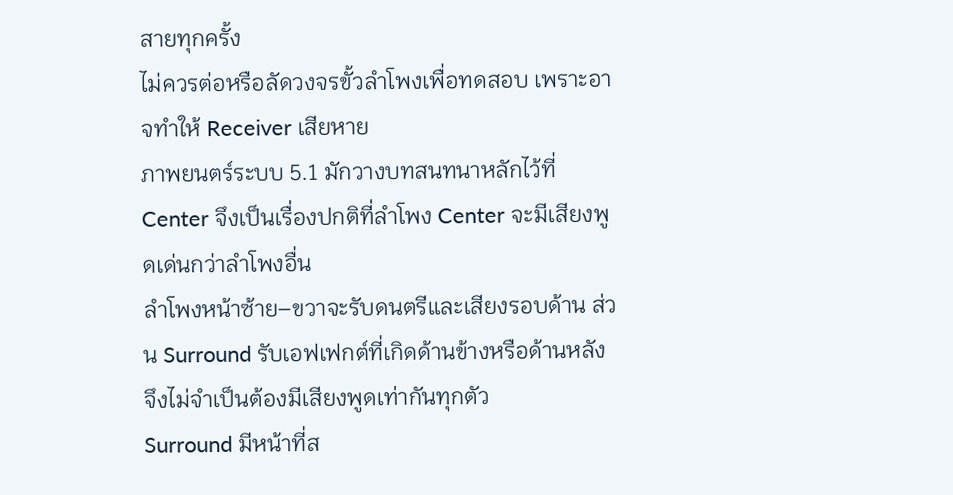สายทุกครั้ง
ไม่ควรต่อหรือลัดวงจรขั้วลำโพงเพื่อทดสอบ เพราะอาจทำให้ Receiver เสียหาย
ภาพยนตร์ระบบ 5.1 มักวางบทสนทนาหลักไว้ที่ Center จึงเป็นเรื่องปกติที่ลำโพง Center จะมีเสียงพูดเด่นกว่าลำโพงอื่น
ลำโพงหน้าซ้าย–ขวาจะรับดนตรีและเสียงรอบด้าน ส่วน Surround รับเอฟเฟกต์ที่เกิดด้านข้างหรือด้านหลัง จึงไม่จำเป็นต้องมีเสียงพูดเท่ากันทุกตัว
Surround มีหน้าที่ส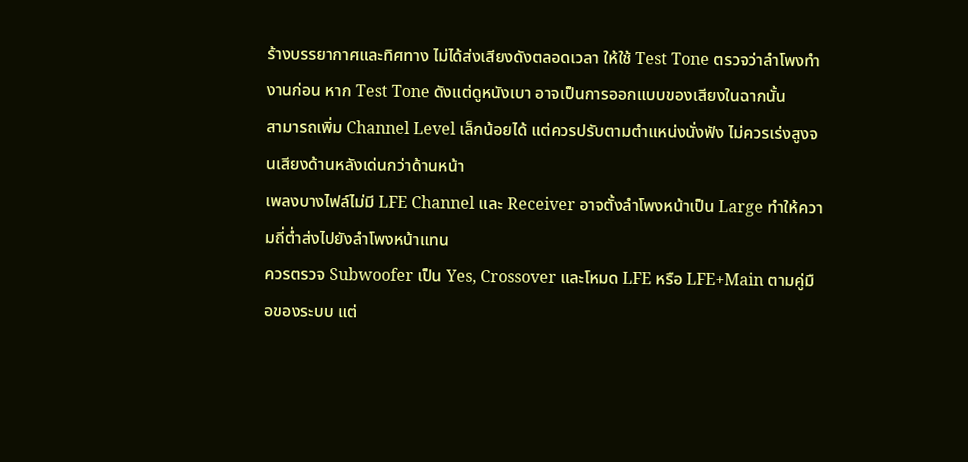ร้างบรรยากาศและทิศทาง ไม่ได้ส่งเสียงดังตลอดเวลา ให้ใช้ Test Tone ตรวจว่าลำโพงทำงานก่อน หาก Test Tone ดังแต่ดูหนังเบา อาจเป็นการออกแบบของเสียงในฉากนั้น
สามารถเพิ่ม Channel Level เล็กน้อยได้ แต่ควรปรับตามตำแหน่งนั่งฟัง ไม่ควรเร่งสูงจนเสียงด้านหลังเด่นกว่าด้านหน้า
เพลงบางไฟล์ไม่มี LFE Channel และ Receiver อาจตั้งลำโพงหน้าเป็น Large ทำให้ความถี่ต่ำส่งไปยังลำโพงหน้าแทน
ควรตรวจ Subwoofer เป็น Yes, Crossover และโหมด LFE หรือ LFE+Main ตามคู่มือของระบบ แต่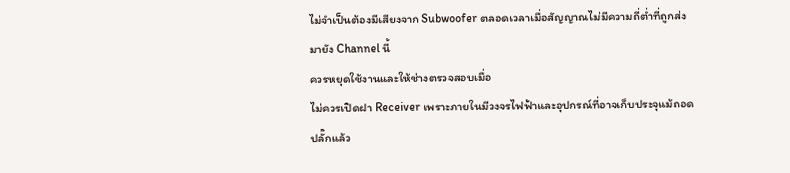ไม่จำเป็นต้องมีเสียงจาก Subwoofer ตลอดเวลาเมื่อสัญญาณไม่มีความถี่ต่ำที่ถูกส่งมายัง Channel นี้
ควรหยุดใช้งานและให้ช่างตรวจสอบเมื่อ
ไม่ควรเปิดฝา Receiver เพราะภายในมีวงจรไฟฟ้าและอุปกรณ์ที่อาจเก็บประจุแม้ถอดปลั๊กแล้ว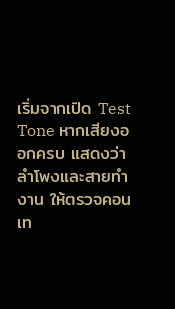เริ่มจากเปิด Test Tone หากเสียงออกครบ แสดงว่าลำโพงและสายทำงาน ให้ตรวจคอนเท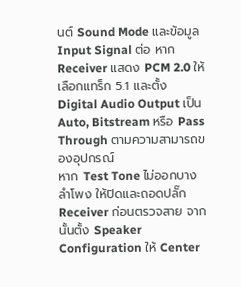นต์ Sound Mode และข้อมูล Input Signal ต่อ หาก Receiver แสดง PCM 2.0 ให้เลือกแทร็ก 5.1 และตั้ง Digital Audio Output เป็น Auto, Bitstream หรือ Pass Through ตามความสามารถของอุปกรณ์
หาก Test Tone ไม่ออกบางลำโพง ให้ปิดและถอดปลั๊ก Receiver ก่อนตรวจสาย จากนั้นตั้ง Speaker Configuration ให้ Center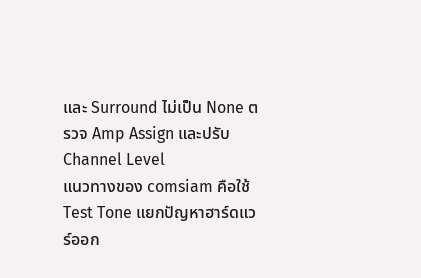และ Surround ไม่เป็น None ตรวจ Amp Assign และปรับ Channel Level
แนวทางของ comsiam คือใช้ Test Tone แยกปัญหาฮาร์ดแวร์ออก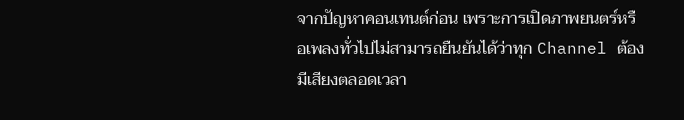จากปัญหาคอนเทนต์ก่อน เพราะการเปิดภาพยนตร์หรือเพลงทั่วไปไม่สามารถยืนยันได้ว่าทุก Channel ต้องมีเสียงตลอดเวลา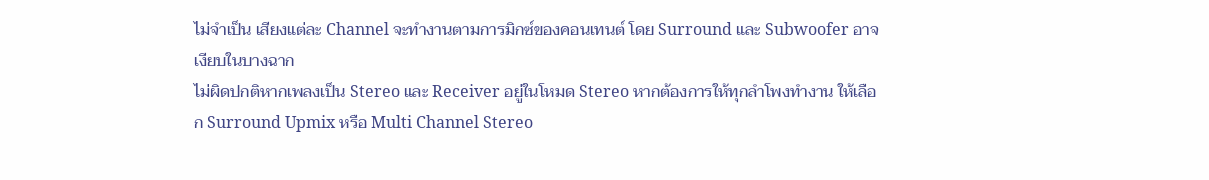ไม่จำเป็น เสียงแต่ละ Channel จะทำงานตามการมิกซ์ของคอนเทนต์ โดย Surround และ Subwoofer อาจเงียบในบางฉาก
ไม่ผิดปกติหากเพลงเป็น Stereo และ Receiver อยู่ในโหมด Stereo หากต้องการให้ทุกลำโพงทำงาน ให้เลือก Surround Upmix หรือ Multi Channel Stereo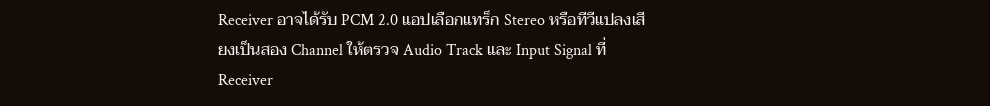Receiver อาจได้รับ PCM 2.0 แอปเลือกแทร็ก Stereo หรือทีวีแปลงเสียงเป็นสอง Channel ให้ตรวจ Audio Track และ Input Signal ที่ Receiver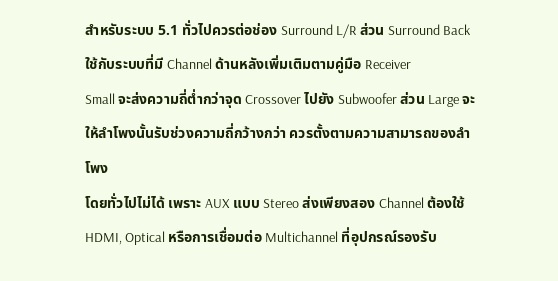สำหรับระบบ 5.1 ทั่วไปควรต่อช่อง Surround L/R ส่วน Surround Back ใช้กับระบบที่มี Channel ด้านหลังเพิ่มเติมตามคู่มือ Receiver
Small จะส่งความถี่ต่ำกว่าจุด Crossover ไปยัง Subwoofer ส่วน Large จะให้ลำโพงนั้นรับช่วงความถี่กว้างกว่า ควรตั้งตามความสามารถของลำโพง
โดยทั่วไปไม่ได้ เพราะ AUX แบบ Stereo ส่งเพียงสอง Channel ต้องใช้ HDMI, Optical หรือการเชื่อมต่อ Multichannel ที่อุปกรณ์รองรับ